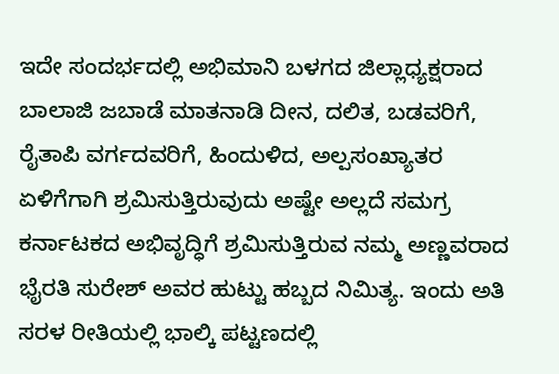ಇದೇ ಸಂದರ್ಭದಲ್ಲಿ ಅಭಿಮಾನಿ ಬಳಗದ ಜಿಲ್ಲಾಧ್ಯಕ್ಷರಾದ ಬಾಲಾಜಿ ಜಬಾಡೆ ಮಾತನಾಡಿ ದೀನ, ದಲಿತ, ಬಡವರಿಗೆ, ರೈತಾಪಿ ವರ್ಗದವರಿಗೆ, ಹಿಂದುಳಿದ, ಅಲ್ಪಸಂಖ್ಯಾತರ ಏಳಿಗೆಗಾಗಿ ಶ್ರಮಿಸುತ್ತಿರುವುದು ಅಷ್ಟೇ ಅಲ್ಲದೆ ಸಮಗ್ರ ಕರ್ನಾಟಕದ ಅಭಿವೃದ್ಧಿಗೆ ಶ್ರಮಿಸುತ್ತಿರುವ ನಮ್ಮ ಅಣ್ಣವರಾದ ಭೈರತಿ ಸುರೇಶ್ ಅವರ ಹುಟ್ಟು ಹಬ್ಬದ ನಿಮಿತ್ಯ. ಇಂದು ಅತಿ ಸರಳ ರೀತಿಯಲ್ಲಿ ಭಾಲ್ಕಿ ಪಟ್ಟಣದಲ್ಲಿ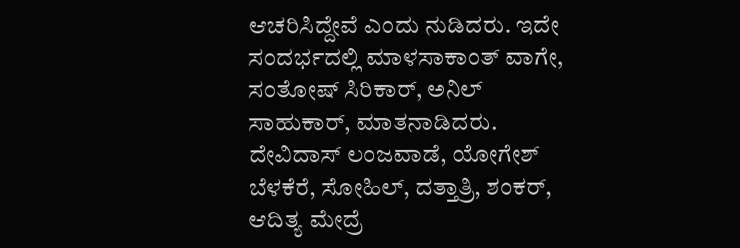ಆಚರಿಸಿದ್ದೇವೆ ಎಂದು ನುಡಿದರು. ಇದೇ ಸಂದರ್ಭದಲ್ಲಿ ಮಾಳಸಾಕಾಂತ್ ವಾಗೇ, ಸಂತೋಷ್ ಸಿರಿಕಾರ್, ಅನಿಲ್ ಸಾಹುಕಾರ್, ಮಾತನಾಡಿದರು. ದೇವಿದಾಸ್ ಲಂಜವಾಡೆ, ಯೋಗೇಶ್ ಬೆಳಕೆರೆ, ಸೋಹಿಲ್, ದತ್ತಾತ್ರಿ, ಶಂಕರ್, ಆದಿತ್ಯ ಮೇದ್ರೆ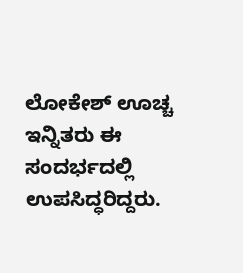ಲೋಕೇಶ್ ಊಚ್ಚ ಇನ್ನಿತರು ಈ ಸಂದರ್ಭದಲ್ಲಿ ಉಪಸಿದ್ಧರಿದ್ದರು.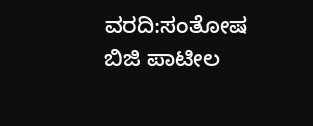ವರದಿ:ಸಂತೋಷ ಬಿಜಿ ಪಾಟೀಲ